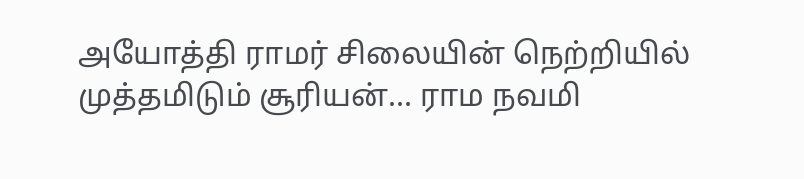அயோத்தி ராமர் சிலையின் நெற்றியில் முத்தமிடும் சூரியன்... ராம நவமி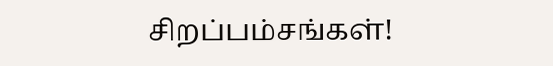சிறப்பம்சங்கள்!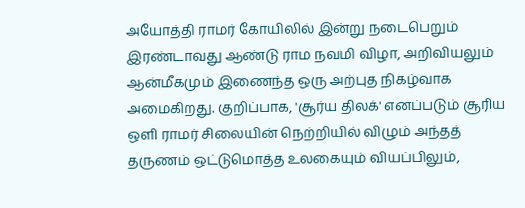அயோத்தி ராமர் கோயிலில் இன்று நடைபெறும் இரண்டாவது ஆண்டு ராம நவமி விழா, அறிவியலும் ஆன்மீகமும் இணைந்த ஒரு அற்புத நிகழ்வாக அமைகிறது. குறிப்பாக, 'சூர்ய திலக்' எனப்படும் சூரிய ஒளி ராமர் சிலையின் நெற்றியில் விழும் அந்தத் தருணம் ஒட்டுமொத்த உலகையும் வியப்பிலும்,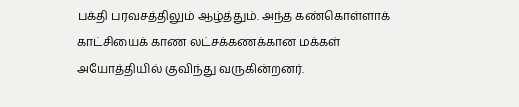பக்தி பரவசத்திலும் ஆழ்த்தும். அந்த கண்கொள்ளாக் காட்சியைக் காண லட்சக்கணக்கான மக்கள் அயோத்தியில் குவிந்து வருகின்றனர்.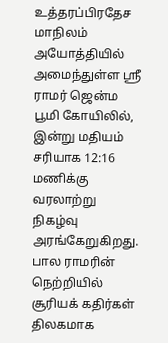உத்தரப்பிரதேச மாநிலம் அயோத்தியில் அமைந்துள்ள ஸ்ரீ ராமர் ஜென்ம பூமி கோயிலில், இன்று மதியம் சரியாக 12:16 மணிக்கு வரலாற்று நிகழ்வு அரங்கேறுகிறது. பால ராமரின் நெற்றியில் சூரியக் கதிர்கள் திலகமாக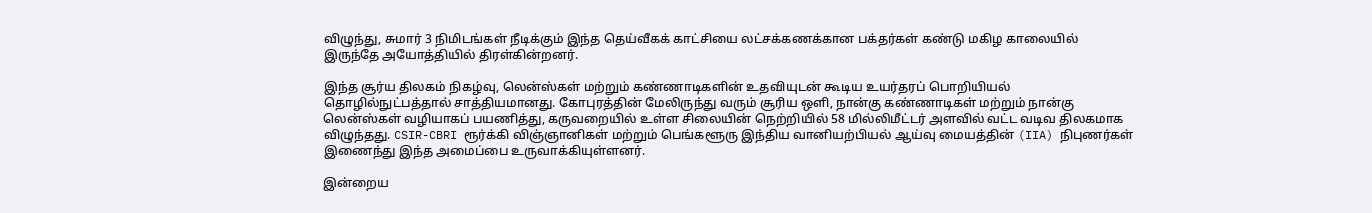விழுந்து, சுமார் 3 நிமிடங்கள் நீடிக்கும் இந்த தெய்வீகக் காட்சியை லட்சக்கணக்கான பக்தர்கள் கண்டு மகிழ காலையில் இருந்தே அயோத்தியில் திரள்கின்றனர்.

இந்த சூர்ய திலகம் நிகழ்வு, லென்ஸ்கள் மற்றும் கண்ணாடிகளின் உதவியுடன் கூடிய உயர்தரப் பொறியியல் தொழில்நுட்பத்தால் சாத்தியமானது. கோபுரத்தின் மேலிருந்து வரும் சூரிய ஒளி, நான்கு கண்ணாடிகள் மற்றும் நான்கு லென்ஸ்கள் வழியாகப் பயணித்து, கருவறையில் உள்ள சிலையின் நெற்றியில் 58 மில்லிமீட்டர் அளவில் வட்ட வடிவ திலகமாக விழுந்தது. CSIR-CBRI ரூர்க்கி விஞ்ஞானிகள் மற்றும் பெங்களூரு இந்திய வானியற்பியல் ஆய்வு மையத்தின் (IIA) நிபுணர்கள் இணைந்து இந்த அமைப்பை உருவாக்கியுள்ளனர்.

இன்றைய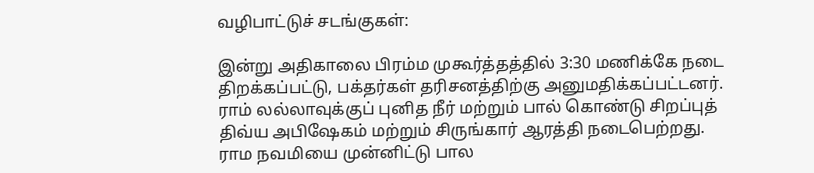வழிபாட்டுச் சடங்குகள்:

இன்று அதிகாலை பிரம்ம முகூர்த்தத்தில் 3:30 மணிக்கே நடை திறக்கப்பட்டு, பக்தர்கள் தரிசனத்திற்கு அனுமதிக்கப்பட்டனர். ராம் லல்லாவுக்குப் புனித நீர் மற்றும் பால் கொண்டு சிறப்புத் திவ்ய அபிஷேகம் மற்றும் சிருங்கார் ஆரத்தி நடைபெற்றது. ராம நவமியை முன்னிட்டு பால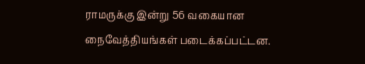ராமருக்கு இன்று 56 வகையான நைவேத்தியங்கள் படைக்கப்பட்டன.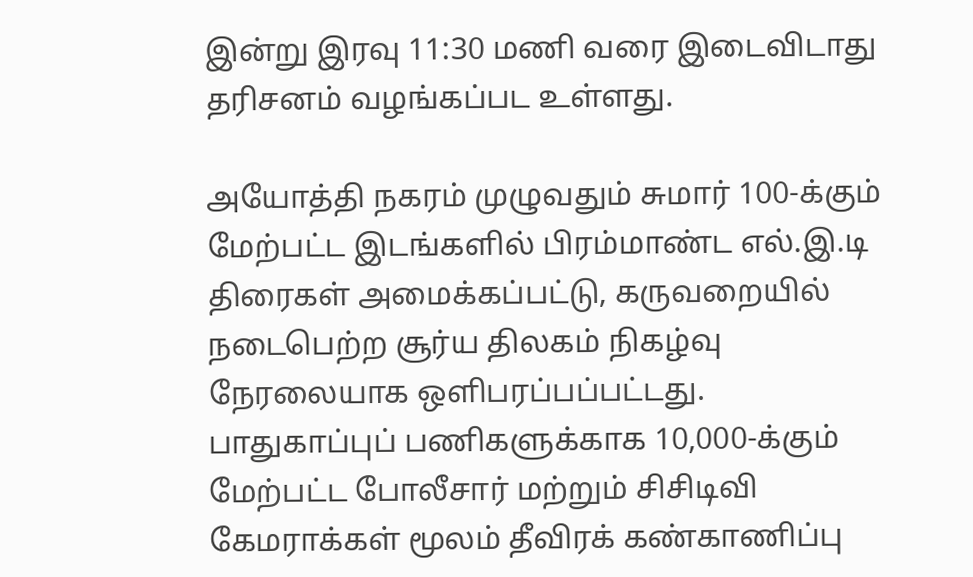இன்று இரவு 11:30 மணி வரை இடைவிடாது தரிசனம் வழங்கப்பட உள்ளது.

அயோத்தி நகரம் முழுவதும் சுமார் 100-க்கும் மேற்பட்ட இடங்களில் பிரம்மாண்ட எல்.இ.டி திரைகள் அமைக்கப்பட்டு, கருவறையில் நடைபெற்ற சூர்ய திலகம் நிகழ்வு நேரலையாக ஒளிபரப்பப்பட்டது. பாதுகாப்புப் பணிகளுக்காக 10,000-க்கும் மேற்பட்ட போலீசார் மற்றும் சிசிடிவி கேமராக்கள் மூலம் தீவிரக் கண்காணிப்பு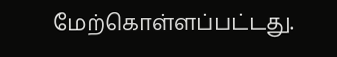மேற்கொள்ளப்பட்டது.